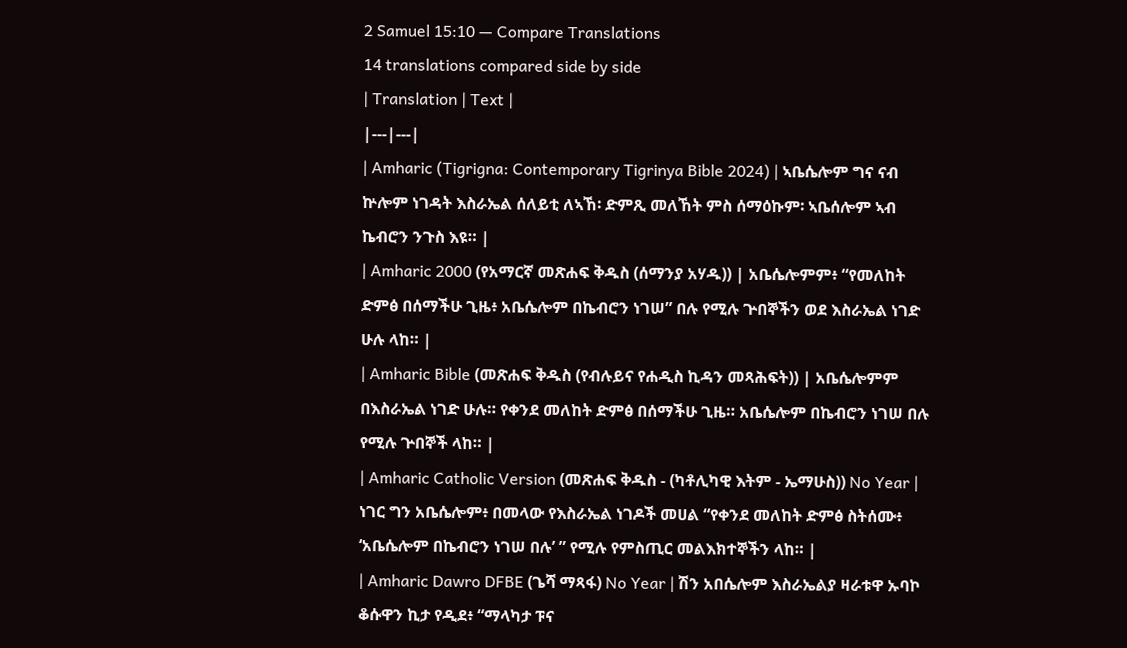2 Samuel 15:10 — Compare Translations
14 translations compared side by side
| Translation | Text |
|---|---|
| Amharic (Tigrigna: Contemporary Tigrinya Bible 2024) | ኣቤሴሎም ግና ናብ ኵሎም ነገዳት እስራኤል ሰለይቲ ለኣኸ፡ ድምጺ መለኸት ምስ ሰማዕኩም፡ ኣቤሰሎም ኣብ ኬብሮን ንጉስ እዩ። |
| Amharic 2000 (የአማርኛ መጽሐፍ ቅዱስ (ሰማንያ አሃዱ)) | አቤሴሎምም፥ “የመለከት ድምፅ በሰማችሁ ጊዜ፥ አቤሴሎም በኬብሮን ነገሠ” በሉ የሚሉ ጕበኞችን ወደ እስራኤል ነገድ ሁሉ ላከ። |
| Amharic Bible (መጽሐፍ ቅዱስ (የብሉይና የሐዲስ ኪዳን መጻሕፍት)) | አቤሴሎምም በእስራኤል ነገድ ሁሉ። የቀንደ መለከት ድምፅ በሰማችሁ ጊዜ። አቤሴሎም በኬብሮን ነገሠ በሉ የሚሉ ጕበኞች ላከ። |
| Amharic Catholic Version (መጽሐፍ ቅዱስ - (ካቶሊካዊ እትም - ኤማሁስ)) No Year | ነገር ግን አቤሴሎም፥ በመላው የእስራኤል ነገዶች መሀል “የቀንደ መለከት ድምፅ ስትሰሙ፥ ‘አቤሴሎም በኬብሮን ነገሠ በሉ’ ” የሚሉ የምስጢር መልእክተኞችን ላከ። |
| Amharic Dawro DFBE (ጌሻ ማጻፋ) No Year | ሽን አበሴሎም እስራኤልያ ዛራቱዋ ኡባኮ ቆሱዋን ኪታ የዲደ፥ “ማላካታ ፑና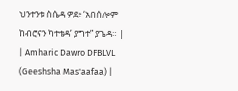ህንተንቱ ስሴዳ ዎደ፥ ‘አበሰሎም ከብሮናን ካተቴዳ’ ያግተ” ያጌዳ። |
| Amharic Dawro DFBLVL (Geeshsha Mas'aafaa) |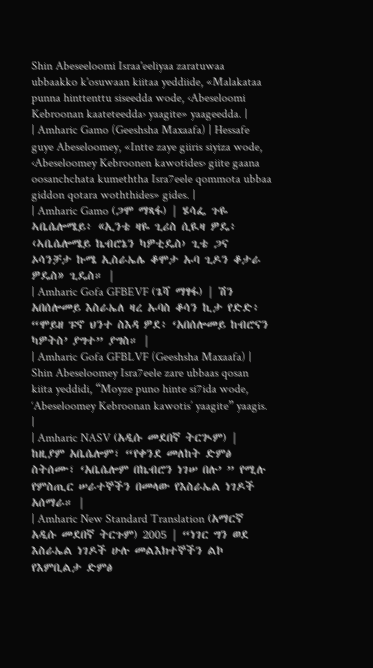Shin Abeseeloomi Israa'eeliyaa zaratuwaa ubbaakko k'osuwaan kiitaa yeddiide, «Malakataa punna hinttenttu siseedda wode, ‹Abeseloomi Kebroonan kaateteedda› yaagite» yaageedda. |
| Amharic Gamo (Geeshsha Maxaafa) | Hessafe guye Abeseloomey, «Intte zaye giiris siyiza wode, ‹Abeseloomey Kebroonen kawotides› giite gaana oosanchchata kumeththa Isra7eele qommota ubbaa giddon qotara woththides» gides. |
| Amharic Gamo (ጋሞ ማጻፋ) | ሄሳፌ ጉዬ ኣቤሴሎሜይ፥ «ኢንቴ ዛዬ ጊሪስ ሲዪዛ ዎዴ፥ ‹ኣቤሴሎሜይ ኬብሮኔን ካዎቲዴስ› ጊቴ ጋና ኦሳንቻታ ኩሜ ኢስራኤሌ ቆሞታ ኡባ ጊዶን ቆታራ ዎዴስ» ጊዴስ። |
| Amharic Gofa GFBEVF (ጌሻ ማፃፋ) | ሽን አበሰሎመይ እስራኤለ ዛረ ኡባስ ቆሳን ኪታ የድድ፥ “ሞይዘ ፑኖ ህንተ ስእዳ ዎደ፥ ‘አበሰሎመይ ከብሮናን ካዎትስ’ ያግተ” ያግስ። |
| Amharic Gofa GFBLVF (Geeshsha Maxaafa) | Shin Abeseloomey Isra7eele zare ubbaas qosan kiita yeddidi, “Moyze puno hinte si7ida wode, ‘Abeseloomey Kebroonan kawotis’ yaagite” yaagis. |
| Amharic NASV (አዲሱ መደበኛ ትርጒም) | ከዚያም አቤሴሎም፣ “የቀንደ መለከት ድምፅ ስትሰሙ፣ ‘አቤሴሎም በኬብሮን ነገሠ በሉ’ ” የሚሉ የምስጢር ሠራተኞችን በመላው የእስራኤል ነገዶች አሰማራ። |
| Amharic New Standard Translation (አማርኛ አዲሱ መደበኛ ትርጉም) 2005 | “ነገር ግን ወደ እስራኤል ነገዶች ሁሉ መልእክተኞችን ልኮ የእምቢልታ ድምፅ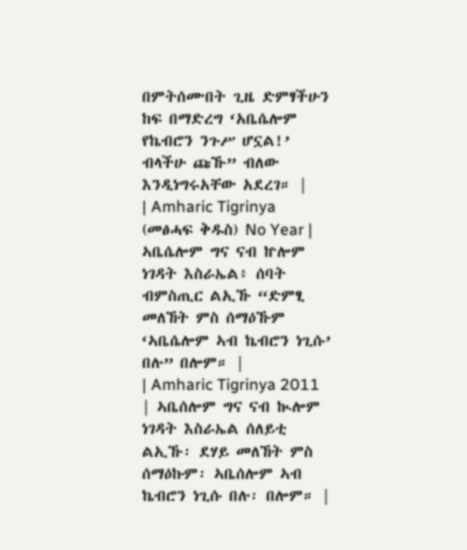በምትሰሙበት ጊዜ ድምፃችሁን ከፍ በማድረግ ‘አቤሴሎም የኬብሮን ንጉሥ ሆኗል!’ ብላችሁ ጩኹ” ብለው እንዲነግሩአቸው አደረገ። |
| Amharic Tigrinya (መፅሓፍ ቅዱስ) No Year | ኣቤሴሎም ግና ናብ ኵሎም ነገዳት እስራኤል፥ ሰባት ብምስጢር ልኢኹ “ድምፂ መለኸት ምስ ሰማዕኹም ‘ኣቤሴሎም ኣብ ኬብሮን ነጊሱ’ በሉ” በሎም። |
| Amharic Tigrinya 2011 | ኣቤሰሎም ግና ናብ ኲሎም ነገዳት እስራኤል ሰለይቲ ልኢኹ፡ ደሃይ መለኸት ምስ ሰማዕኩም፡ ኣቤሰሎም ኣብ ኬብሮን ነጊሱ በሉ፡ በሎም። |